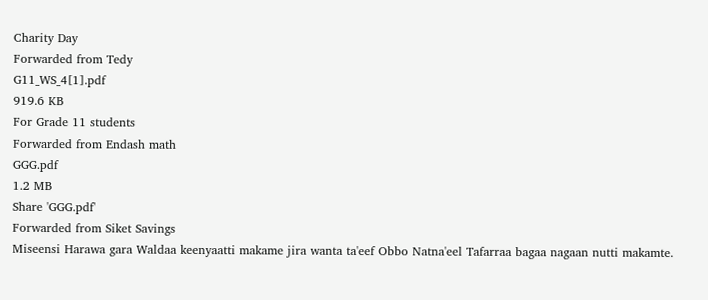Charity Day
Forwarded from Tedy
G11_WS_4[1].pdf
919.6 KB
For Grade 11 students
Forwarded from Endash math
GGG.pdf
1.2 MB
Share 'GGG.pdf'
Forwarded from Siket Savings
Miseensi Harawa gara Waldaa keenyaatti makame jira wanta ta'eef Obbo Natna'eel Tafarraa bagaa nagaan nutti makamte.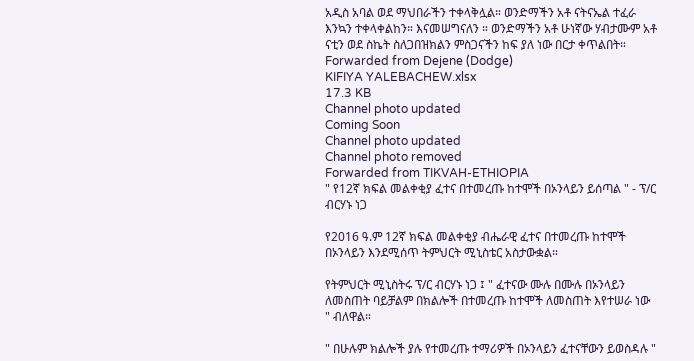አዲስ አባል ወደ ማህበራችን ተቀላቅሏል። ወንድማችን አቶ ናትናኤል ተፈራ እንኳን ተቀላቀልከን። እናመሠግናለን ። ወንድማችን አቶ ሁነኛው ሃብታሙም አቶ ናቲን ወደ ስኬት ስለጋበዝክልን ምስጋናችን ከፍ ያለ ነው በርታ ቀጥልበት።
Forwarded from Dejene (Dodge)
KIFIYA YALEBACHEW.xlsx
17.3 KB
Channel photo updated
Coming Soon
Channel photo updated
Channel photo removed
Forwarded from TIKVAH-ETHIOPIA
" የ12ኛ ክፍል መልቀቂያ ፈተና በተመረጡ ከተሞች በኦንላይን ይሰጣል " - ፕ/ር ብርሃኑ ነጋ

የ2016 ዓ.ም 12ኛ ክፍል መልቀቂያ ብሔራዊ ፈተና በተመረጡ ከተሞች በኦንላይን እንደሚሰጥ ትምህርት ሚኒስቴር አስታውቋል።

የትምህርት ሚኒስትሩ ፕ/ር ብርሃኑ ነጋ ፤ " ፈተናው ሙሉ በሙሉ በኦንላይን ለመስጠት ባይቻልም በክልሎች በተመረጡ ከተሞች ለመስጠት እየተሠራ ነው " ብለዋል።

" በሁሉም ክልሎች ያሉ የተመረጡ ተማሪዎች በኦንላይን ፈተናቸውን ይወስዳሉ "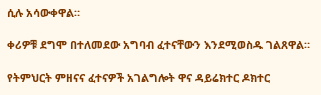ሲሉ አሳውቀዋል።

ቀሪዎቹ ደግሞ በተለመደው አግባብ ፈተናቸውን እንደሚወስዱ ገልጸዋል።

የትምህርት ምዘናና ፈተናዎች አገልግሎት ዋና ዳይሬክተር ዶክተር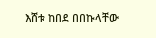እሸቱ ከበደ በበኩላቸው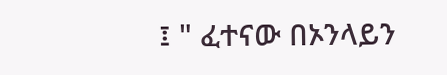፤ " ፈተናው በኦንላይን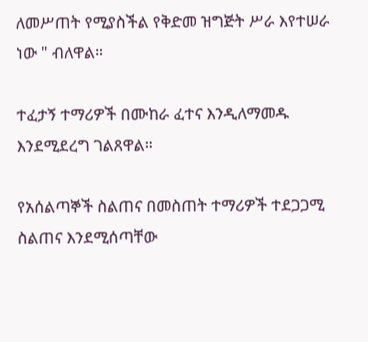ለመሥጠት የሚያስችል የቅድመ ዝግጅት ሥራ እየተሠራ ነው " ብለዋል።

ተፈታኝ ተማሪዎች በሙከራ ፈተና እንዲለማመዱ እንደሚደረግ ገልጸዋል።

የአሰልጣኞች ስልጠና በመስጠት ተማሪዎች ተደጋጋሚ ስልጠና እንደሚሰጣቸው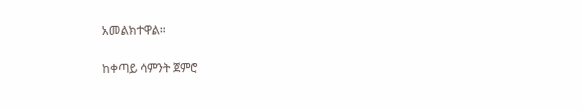አመልክተዋል።

ከቀጣይ ሳምንት ጀምሮ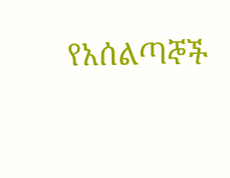የአሰልጣኞች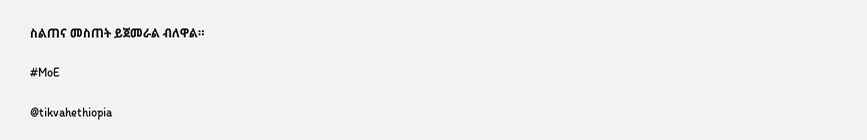ስልጠና መስጠት ይጀመራል ብለዋል።

#MoE

@tikvahethiopia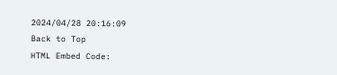2024/04/28 20:16:09
Back to Top
HTML Embed Code: